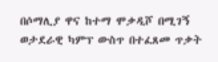በሶማሊያ ዋና ከተማ ሞቃዲሾ በሚገኝ ወታደራዊ ካምፕ ውስጥ በተፈጸመ ጥቃት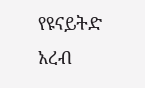የዩናይትድ አረብ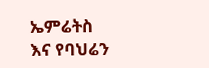ኤምሬትስ እና የባህሬን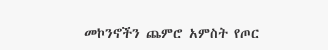መኮንኖችን ጨምሮ አምስት የጦር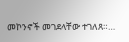መኮንኖች መገደላቸው ተገለጸ።…